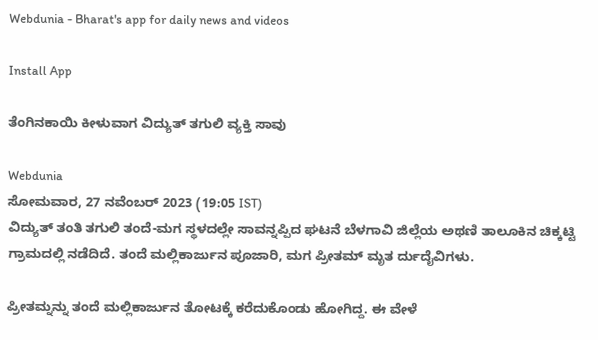Webdunia - Bharat's app for daily news and videos

Install App

ತೆಂಗಿನಕಾಯಿ ಕೀಳುವಾಗ ವಿದ್ಯುತ್ ತಗುಲಿ ವ್ಯಕ್ತಿ ಸಾವು

Webdunia
ಸೋಮವಾರ, 27 ನವೆಂಬರ್ 2023 (19:05 IST)
ವಿದ್ಯುತ್ ತಂತಿ ತಗುಲಿ ತಂದೆ-ಮಗ ಸ್ಥಳದಲ್ಲೇ ಸಾವನ್ನಪ್ಪಿದ ಘಟನೆ ಬೆಳಗಾವಿ ಜಿಲ್ಲೆಯ ಅಥಣಿ ತಾಲೂಕಿನ ಚಿಕ್ಕಟ್ಟಿ ಗ್ರಾಮದಲ್ಲಿ ನಡೆದಿದೆ. ತಂದೆ ಮಲ್ಲಿಕಾರ್ಜುನ ಪೂಜಾರಿ, ಮಗ ಪ್ರೀತಮ್ ಮೃತ ರ್ದುದೈವಿಗಳು.

ಪ್ರೀತಮ್ನನ್ನು ತಂದೆ ಮಲ್ಲಿಕಾರ್ಜುನ ತೋಟಕ್ಕೆ ಕರೆದುಕೊಂಡು ಹೋಗಿದ್ದ. ಈ ವೇಳೆ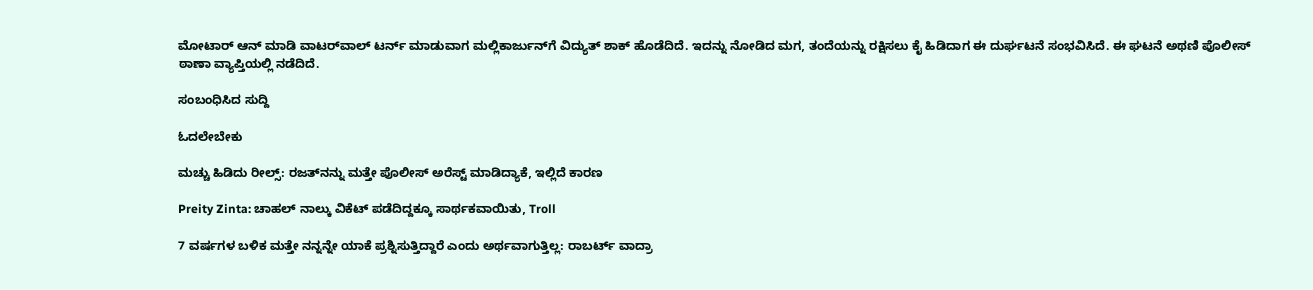ಮೋಟಾರ್ ಆನ್ ಮಾಡಿ ವಾಟರ್‌ವಾಲ್ ಟರ್ನ್ ಮಾಡುವಾಗ ಮಲ್ಲಿಕಾರ್ಜುನ್‌ಗೆ ವಿದ್ಯುತ್ ಶಾಕ್ ಹೊಡೆದಿದೆ. ಇದನ್ನು ನೋಡಿದ ಮಗ, ತಂದೆಯನ್ನು ರಕ್ಷಿಸಲು ಕೈ ಹಿಡಿದಾಗ ಈ ದುರ್ಘಟನೆ ಸಂಭವಿಸಿದೆ. ಈ ಘಟನೆ ಅಥಣಿ ಪೊಲೀಸ್ ಠಾಣಾ ವ್ಯಾಪ್ತಿಯಲ್ಲಿ ನಡೆದಿದೆ.

ಸಂಬಂಧಿಸಿದ ಸುದ್ದಿ

ಓದಲೇಬೇಕು

ಮಚ್ಚು ಹಿಡಿದು ರೀಲ್ಸ್‌: ರಜತ್‌ನನ್ನು ಮತ್ತೇ ಪೊಲೀಸ್ ಅರೆಸ್ಟ್ ಮಾಡಿದ್ಯಾಕೆ, ಇಲ್ಲಿದೆ ಕಾರಣ

Preity Zinta: ಚಾಹಲ್ ನಾಲ್ಕು ವಿಕೆಟ್ ಪಡೆದಿದ್ದಕ್ಕೂ ಸಾರ್ಥಕವಾಯಿತು, Troll

7 ವರ್ಷಗಳ ಬಳಿಕ ಮತ್ತೇ ನನ್ನನ್ನೇ ಯಾಕೆ ಪ್ರಶ್ನಿಸುತ್ತಿದ್ದಾರೆ ಎಂದು ಅರ್ಥವಾಗುತ್ತಿಲ್ಲ: ರಾಬರ್ಟ್‌ ವಾದ್ರಾ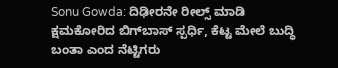Sonu Gowda: ದಿಢೀರನೇ ರೀಲ್ಸ್ ಮಾಡಿ ಕ್ಷಮಕೋರಿದ ಬಿಗ್‌ಬಾಸ್‌ ಸ್ಪರ್ಧಿ, ಕೆಟ್ಟ ಮೇಲೆ ಬುದ್ಧಿ ಬಂತಾ ಎಂದ ನೆಟ್ಟಿಗರು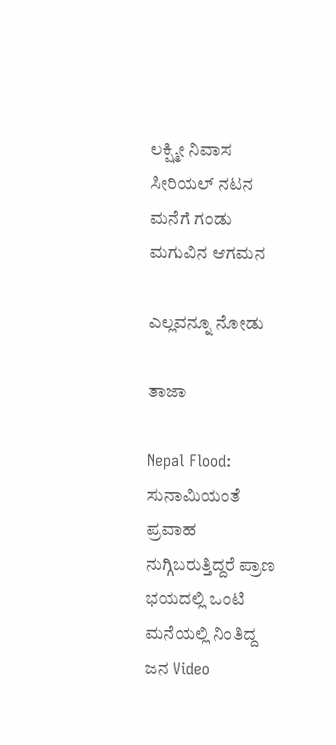ಲಕ್ಷ್ಮೀ ನಿವಾಸ ಸೀರಿಯಲ್ ನಟನ ಮನೆಗೆ ಗಂಡು ಮಗುವಿನ ಆಗಮನ

ಎಲ್ಲವನ್ನೂ ನೋಡು

ತಾಜಾ

Nepal Flood: ಸುನಾಮಿಯಂತೆ ಪ್ರವಾಹ ನುಗ್ಗಿಬರುತ್ತಿದ್ದರೆ ಪ್ರಾಣ ಭಯದಲ್ಲಿ ಒಂಟಿ ಮನೆಯಲ್ಲಿ ನಿಂತಿದ್ದ ಜನ Video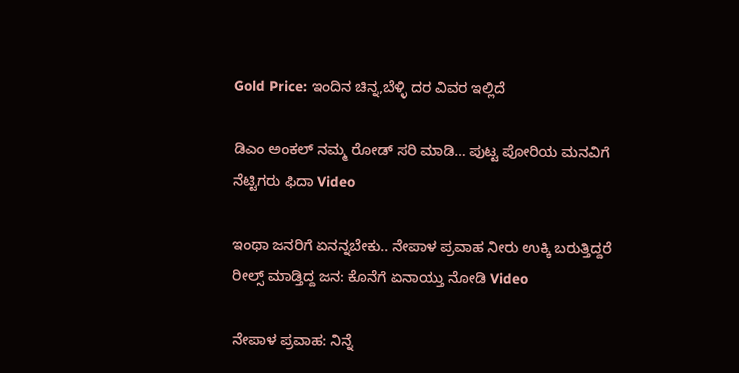Gold Price: ಇಂದಿನ ಚಿನ್ನ,ಬೆಳ್ಳಿ ದರ ವಿವರ ಇಲ್ಲಿದೆ

ಡಿಎಂ ಅಂಕಲ್ ನಮ್ಮ ರೋಡ್ ಸರಿ ಮಾಡಿ… ಪುಟ್ಟ ಪೋರಿಯ ಮನವಿಗೆ ನೆಟ್ಟಿಗರು ಫಿದಾ Video

ಇಂಥಾ ಜನರಿಗೆ ಏನನ್ನಬೇಕು.. ನೇಪಾಳ ಪ್ರವಾಹ ನೀರು ಉಕ್ಕಿ ಬರುತ್ತಿದ್ದರೆ ರೀಲ್ಸ್ ಮಾಡ್ತಿದ್ದ ಜನ: ಕೊನೆಗೆ ಏನಾಯ್ತು ನೋಡಿ Video

ನೇಪಾಳ ಪ್ರವಾಹ: ನಿನ್ನೆ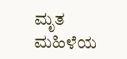ಮೃತ ಮಹಿಳೆಯ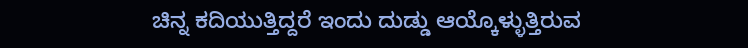ಚಿನ್ನ ಕದಿಯುತ್ತಿದ್ದರೆ ಇಂದು ದುಡ್ಡು ಆಯ್ಕೊಳ್ಳುತ್ತಿರುವ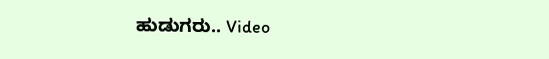ಹುಡುಗರು.. Video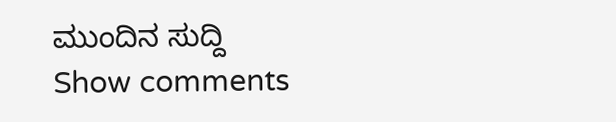ಮುಂದಿನ ಸುದ್ದಿ
Show comments